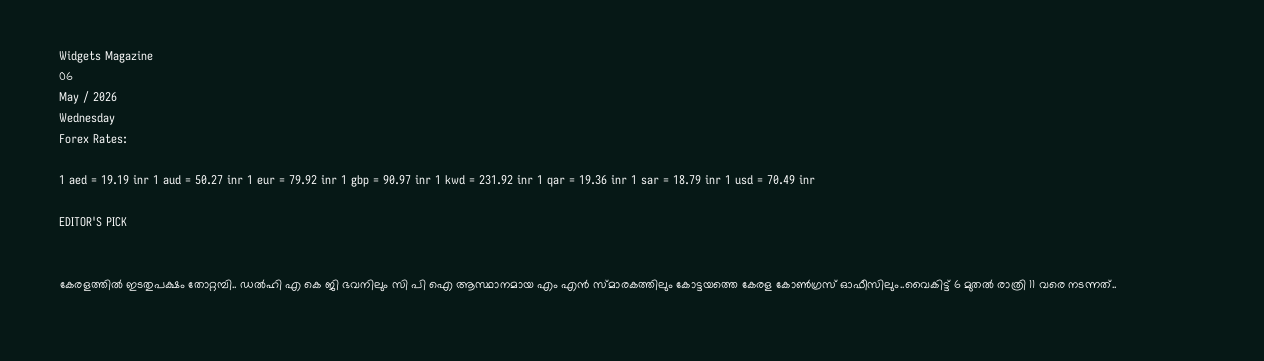Widgets Magazine
06
May / 2026
Wednesday
Forex Rates:

1 aed = 19.19 inr 1 aud = 50.27 inr 1 eur = 79.92 inr 1 gbp = 90.97 inr 1 kwd = 231.92 inr 1 qar = 19.36 inr 1 sar = 18.79 inr 1 usd = 70.49 inr

EDITOR'S PICK


കേരളത്തിൽ ഇടതുപക്ഷം തോറ്റമ്പി.. ഡൽഹി എ കെ ജി ഭവനിലും സി പി ഐ ആസ്ഥാനമായ എം എൻ സ്മാരകത്തിലും കോട്ടയത്തെ കേരള കോൺഗ്രസ് ഓഫീസിലും..വൈകിട്ട് 6 മുതൽ രാത്രി 11 വരെ നടന്നത്..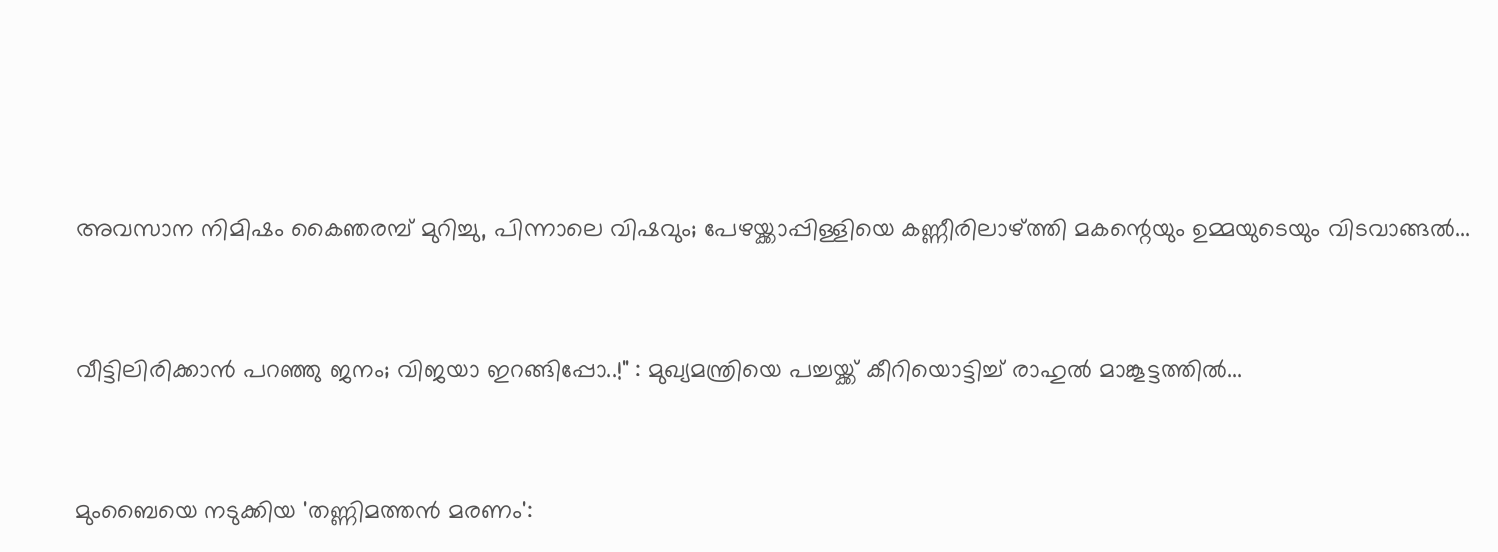അവസാന നിമിഷം കൈഞരമ്പ് മുറിച്ചു, പിന്നാലെ വിഷവും; പേഴയ്ക്കാപ്പിള്ളിയെ കണ്ണീരിലാഴ്ത്തി മകന്റെയും ഉമ്മയുടെയും വിടവാങ്ങൽ...


വീട്ടിലിരിക്കാൻ പറഞ്ഞു ജനം; വിജയാ ഇറങ്ങിപ്പോ..!" : മുഖ്യമന്ത്രിയെ പച്ചയ്ക്ക് കീറിയൊട്ടിച്ച് രാഹുൽ മാങ്കൂട്ടത്തിൽ...


മുംബൈയെ നടുക്കിയ 'തണ്ണിമത്തൻ മരണം':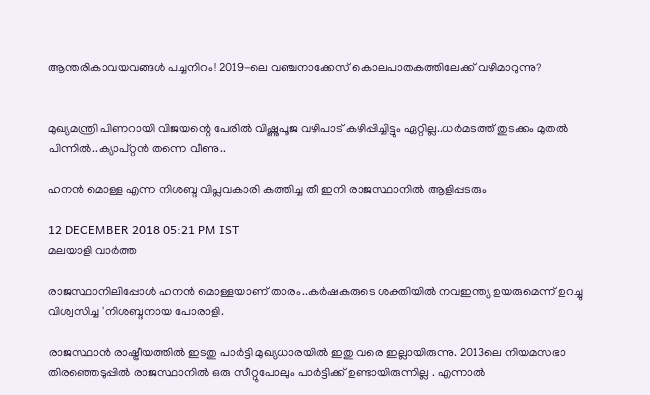ആന്തരികാവയവങ്ങൾ പച്ചനിറം! 2019-ലെ വഞ്ചനാക്കേസ് കൊലപാതകത്തിലേക്ക് വഴിമാറുന്നു?


മുഖ്യമന്ത്രി പിണറായി വിജയന്റെ പേരിൽ വിഷ്ണുപൂജ വഴിപാട് കഴിപ്പിച്ചിട്ടും ഏറ്റില്ല..ധർമടത്ത് തുടക്കം മുതൽ പിന്നിൽ..ക്യാപ്റ്റൻ തന്നെ വീണു..

ഹനൻ മൊള്ള എന്ന നിശബ്ദ വിപ്ലവകാരി കത്തിച്ച തീ ഇനി രാജസ്ഥാനിൽ ആളിപ്പടരും

12 DECEMBER 2018 05:21 PM IST
മലയാളി വാര്‍ത്ത

രാജസ്ഥാനിലിപ്പോൾ ഹനൻ മൊള്ളയാണ് താരം..കര്‍ഷകരുടെ ശക്തിയില്‍ നവഇന്ത്യ ഉയരുമെന്ന് ഉറച്ചു വിശ്വസിച്ച 'നിശബ്ദനായ പോരാളി.

രാജസ്ഥാൻ രാഷ്ട്രീയത്തിൽ ഇടതു പാർട്ടി മുഖ്യധാരയിൽ ഇതു വരെ ഇല്ലായിരുന്നു. 2013ലെ നിയമസഭാ തിരഞ്ഞെടുപ്പിൽ രാജസ്ഥാനിൽ ഒരു സീറ്റുപോലും പാർട്ടിക്ക് ഉണ്ടായിരുന്നില്ല . എന്നാൽ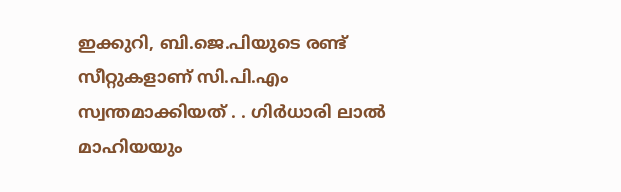ഇക്കുറി, ബി.ജെ.പിയുടെ രണ്ട് സീറ്റുകളാണ് സി.പി.എം സ്വന്തമാക്കിയത് . . ഗിര്‍ധാരി ലാല്‍ മാഹിയയും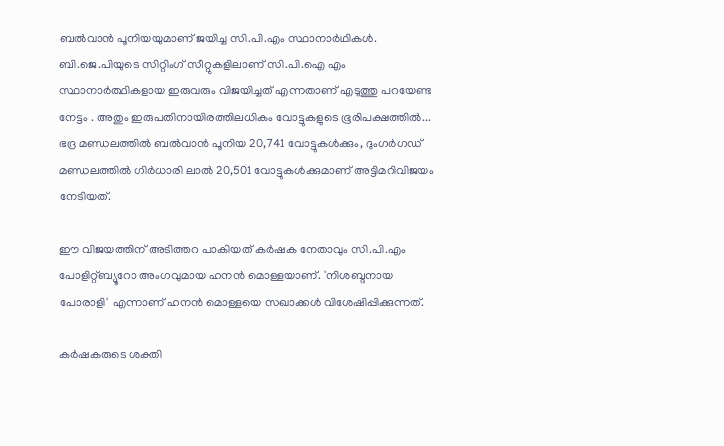ബല്‍വാന്‍ പൂനിയയുമാണ് ജയിച്ച സി.പി.എം സ്ഥാനാര്‍ഥികള്‍. ബി.ജെ.പിയുടെ സിറ്റിംഗ് സീറ്റുകളിലാണ് സി.പി.ഐ എം സ്ഥാനാര്‍ത്ഥികളായ ഇരുവരും വിജയിച്ചത് എന്നതാണ് എടുത്തു പറയേണ്ട നേട്ടം . അതും ഇരുപതിനായിരത്തിലധികം വോട്ടുകളുടെ ഭൂരിപക്ഷത്തില്‍... ഭദ്ര മണ്ഡലത്തില്‍ ബല്‍വാന്‍ പൂനിയ 20,741 വോട്ടുകള്‍ക്കും, ദുംഗര്‍ഗഡ് മണ്ഡലത്തില്‍ ഗിര്‍ധാരി ലാല്‍ 20,501 വോട്ടുകള്‍ക്കുമാണ് അട്ടിമറിവിജയം നേടിയത്.

ഈ വിജയത്തിന് അടിത്തറ പാകിയത് കർഷക നേതാവും സി.പി.എം പോളിറ്റ്ബ്യൂറോ അംഗവുമായ ഹനൻ മൊള്ളയാണ്. 'നിശബ്ദനായ പോരാളി' എന്നാണ് ഹനൻ മൊള്ളയെ സഖാക്കൾ വിശേഷിപ്പിക്കുന്നത്.

കർഷകരുടെ ശക്തി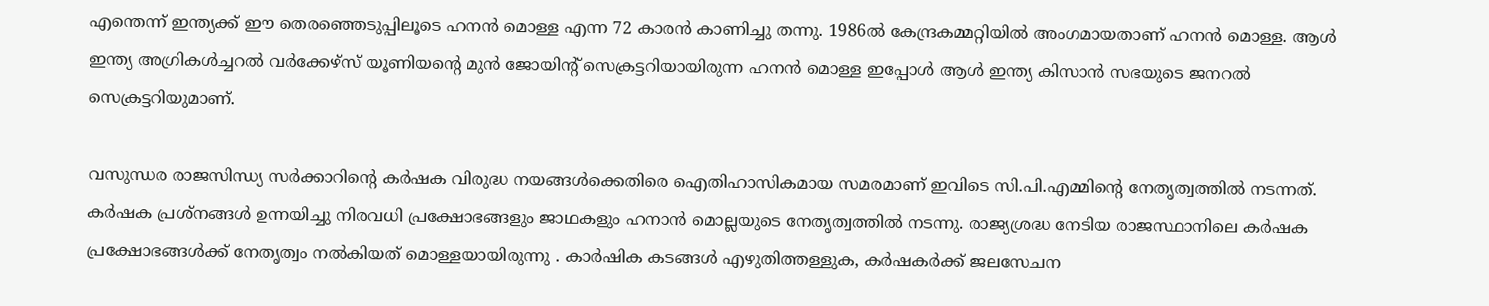എന്തെന്ന് ഇന്ത്യക്ക് ഈ തെരഞ്ഞെടുപ്പിലൂടെ ഹനൻ മൊള്ള എന്ന 72 കാരൻ കാണിച്ചു തന്നു. 1986ൽ കേന്ദ്രകമ്മറ്റിയിൽ അംഗമായതാണ് ഹനൻ മൊള്ള. ആൾ ഇന്ത്യ അഗ്രികൾച്ചറൽ വർക്കേഴ്സ് യൂണിയന്റെ മുൻ ജോയിന്റ് സെക്രട്ടറിയായിരുന്ന ഹനൻ മൊള്ള ഇപ്പോൾ ആൾ ഇന്ത്യ കിസാൻ സഭയുടെ ജനറൽ സെക്രട്ടറിയുമാണ്.

വസുന്ധര രാജസിന്ധ്യ സര്‍ക്കാറിന്റെ കര്‍ഷക വിരുദ്ധ നയങ്ങള്‍ക്കെതിരെ ഐതിഹാസികമായ സമരമാണ് ഇവിടെ സി.പി.എമ്മിന്റെ നേതൃത്വത്തില്‍ നടന്നത്. കർഷക പ്രശ്നങ്ങൾ ഉന്നയിച്ചു നിരവധി പ്രക്ഷോഭങ്ങളും ജാഥകളും ഹനാൻ മൊല്ലയുടെ നേതൃത്വത്തിൽ നടന്നു. രാജ്യശ്രദ്ധ നേടിയ രാജസ്ഥാനിലെ കർഷക പ്രക്ഷോഭങ്ങൾക്ക് നേതൃത്വം നൽകിയത് മൊള്ളയായിരുന്നു . കാര്‍ഷിക കടങ്ങള്‍ എഴുതിത്തള്ളുക, കര്‍ഷകര്‍ക്ക് ജലസേചന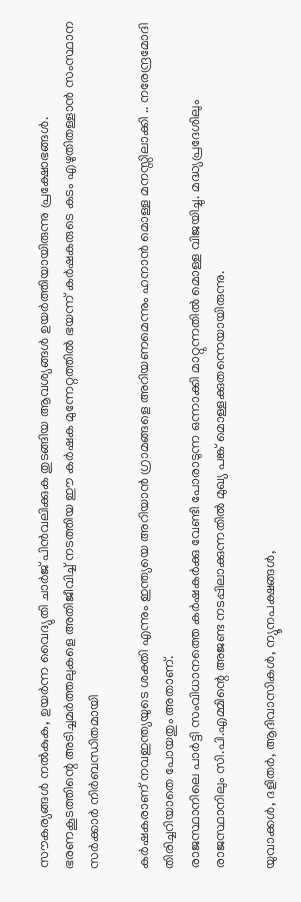സൗകര്യങ്ങള്‍ നല്‍കുക, ഉയര്‍ന്ന വൈദ്യുതി ചാര്‍ജ് പിന്‍വലിക്കുക തുടങ്ങിയ ആവശ്യങ്ങള്‍ ഉയര്‍ത്തിയായിരുന്നു പ്രക്ഷോഭങ്ങള്‍. ഭരണകൂടത്തിന്റെ അടിച്ചമര്‍ത്തലുകളെ അതിജീവിച്ച് നടത്തിയ ഈ കര്‍ഷക മുന്നേറ്റത്തില്‍ ഭയന്ന് കര്‍ഷകരുടെ കടം എഴുതിതള്ളാന്‍ സംസ്ഥാന സര്‍ക്കാര്‍ നിര്‍ബന്ധിതമായി

കർഷകരാണ് നവഇന്ത്യയുടെ ശക്തി എന്നും ഇന്ത്യയെ അറിയാൻ ഗ്രാമങ്ങളെ അറിയണമെന്നും ഹനാൻ മൊള്ള മനസ്സിലാക്കി .. നരേന്ദ്രമോദി തിരിച്ചറിയാതെ പോയതും അതാണ്.
രാജസ്ഥാനിലെ പാർട്ടി സംവിധാനത്തെ കർഷകർക്കു വേണ്ടി പോരാടുന്ന ഒന്നാക്കി മാറ്റുന്നതിൽ മൊള്ള വിജയിച്ചു. മദ്ധ്യപ്രദേശിലും രാജസ്ഥാനിലും സി.പി.എമ്മിന്റെ അജണ്ട നടപ്പിലാക്കുന്നതിൽ മുഖ്യ പങ്ക് മൊള്ളക്കുതന്നെയായിരുന്നു.

യുവാക്കള്‍, ദളിതര്‍, ആദിവാസികള്‍, ന്യൂനപക്ഷങ്ങള്‍,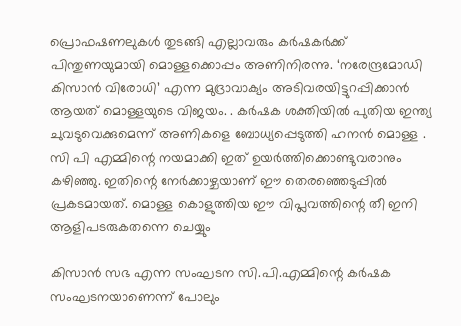പ്രൊഫഷണലുകള്‍ തുടങ്ങി എല്ലാവരും കര്‍ഷകര്‍ക്ക് പിന്തുണയുമായി മൊള്ളക്കൊപ്പം അണിനിരന്നു. ‘നരേന്ദ്രമോഡി കിസാന്‍ വിരോധി’ എന്ന മുദ്രാവാക്യം അടിവരയിട്ടുറപ്പിക്കാൻ ആയത് മൊള്ളയുടെ വിജയം. . കര്‍ഷക ശക്തിയില്‍ പുതിയ ഇന്ത്യ ചുവടുവെക്കുമെന്ന് അണികളെ ബോധ്യപ്പെടുത്തി ഹനന്‍ മൊള്ള . സി പി എമ്മിന്റെ നയമാക്കി ഇത് ഉയർത്തിക്കൊണ്ടുവരാനും കഴിഞ്ഞു. ഇതിന്റെ നേർക്കാഴ്ചയാണ് ഈ തെരഞ്ഞെടുപ്പിൽ പ്രകടമായത്. മൊള്ള കൊളുത്തിയ ഈ വിപ്ലവത്തിന്റെ തീ ഇനി ആളിപടരുകതന്നെ ചെയ്യും

കിസാന്‍ സഭ എന്ന സംഘടന സി.പി.എമ്മിന്റെ കര്‍ഷക സംഘടനയാണെന്ന് പോലും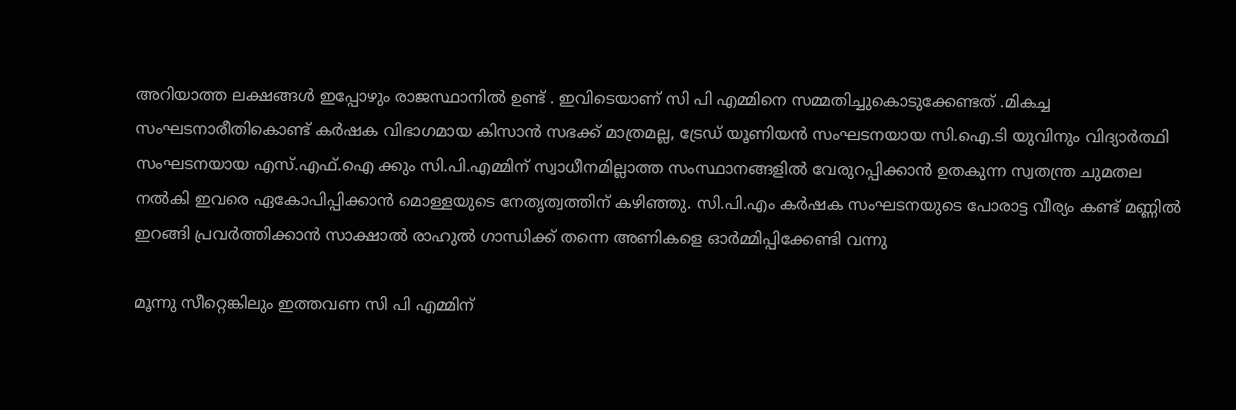അറിയാത്ത ലക്ഷങ്ങള്‍ ഇപ്പോഴും രാജസ്ഥാനില്‍ ഉണ്ട് . ഇവിടെയാണ് സി പി എമ്മിനെ സമ്മതിച്ചുകൊടുക്കേണ്ടത് .മികച്ച സംഘടനാരീതികൊണ്ട് കര്‍ഷക വിഭാഗമായ കിസാന്‍ സഭക്ക് മാത്രമല്ല, ട്രേഡ് യൂണിയന്‍ സംഘടനയായ സി.ഐ.ടി യുവിനും വിദ്യാര്‍ത്ഥി സംഘടനയായ എസ്.എഫ്.ഐ ക്കും സി.പി.എമ്മിന് സ്വാധീനമില്ലാത്ത സംസ്ഥാനങ്ങളില്‍ വേരുറപ്പിക്കാൻ ഉതകുന്ന സ്വതന്ത്ര ചുമതല നൽകി ഇവരെ ഏകോപിപ്പിക്കാൻ മൊള്ളയുടെ നേതൃത്വത്തിന് കഴിഞ്ഞു. സി.പി.എം കര്‍ഷക സംഘടനയുടെ പോരാട്ട വീര്യം കണ്ട് മണ്ണില്‍ ഇറങ്ങി പ്രവര്‍ത്തിക്കാന്‍ സാക്ഷാല്‍ രാഹുല്‍ ഗാന്ധിക്ക് തന്നെ അണികളെ ഓര്‍മ്മിപ്പിക്കേണ്ടി വന്നു

മൂന്നു സീറ്റെങ്കിലും ഇത്തവണ സി പി എമ്മിന്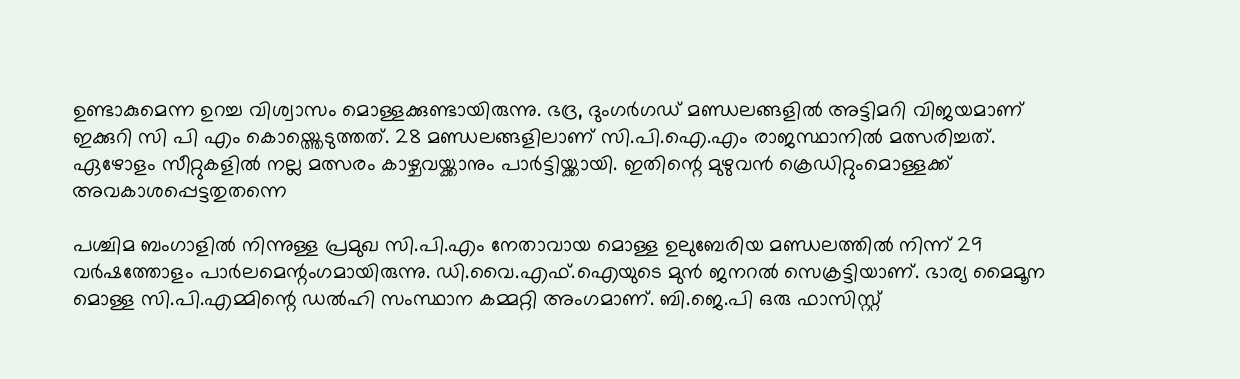ഉണ്ടാകുമെന്ന ഉറച്ച വിശ്വാസം മൊള്ളക്കുണ്ടായിരുന്നു. ഭദ്ര, ദുംഗര്‍ഗഡ് മണ്ഡലങ്ങളിൽ അട്ടിമറി വിജയമാണ് ഇക്കുറി സി പി എം കൊയ്ത്തെടുത്തത്. 28 മണ്ഡലങ്ങളിലാണ് സി.പി.ഐ.എം രാജസ്ഥാനില്‍ മത്സരിച്ചത്. ഏഴോളം സീറ്റുകളില്‍ നല്ല മത്സരം കാഴ്ചവയ്ക്കാനും പാര്‍ട്ടിയ്ക്കായി. ഇതിന്റെ മുഴുവൻ ക്രെഡിറ്റുംമൊള്ളക്ക് അവകാശപ്പെട്ടതുതന്നെ

പശ്ചിമ ബംഗാളിൽ നിന്നുള്ള പ്രമുഖ സി.പി.എം നേതാവായ മൊള്ള ഉലുബേരിയ മണ്ഡലത്തിൽ നിന്ന് 29 വർഷത്തോളം പാർലമെന്റംഗമായിരുന്നു. ഡി.വൈ.എഫ്.ഐയുടെ മുൻ ജനറൽ സെക്രട്ടിയാണ്. ഭാര്യ മൈമൂന മൊള്ള സി.പി.എമ്മിന്റെ ‍ഡൽഹി സംസ്ഥാന കമ്മറ്റി അംഗമാണ്. ബി.ജെ.പി ഒരു ഫാസിസ്റ്റ്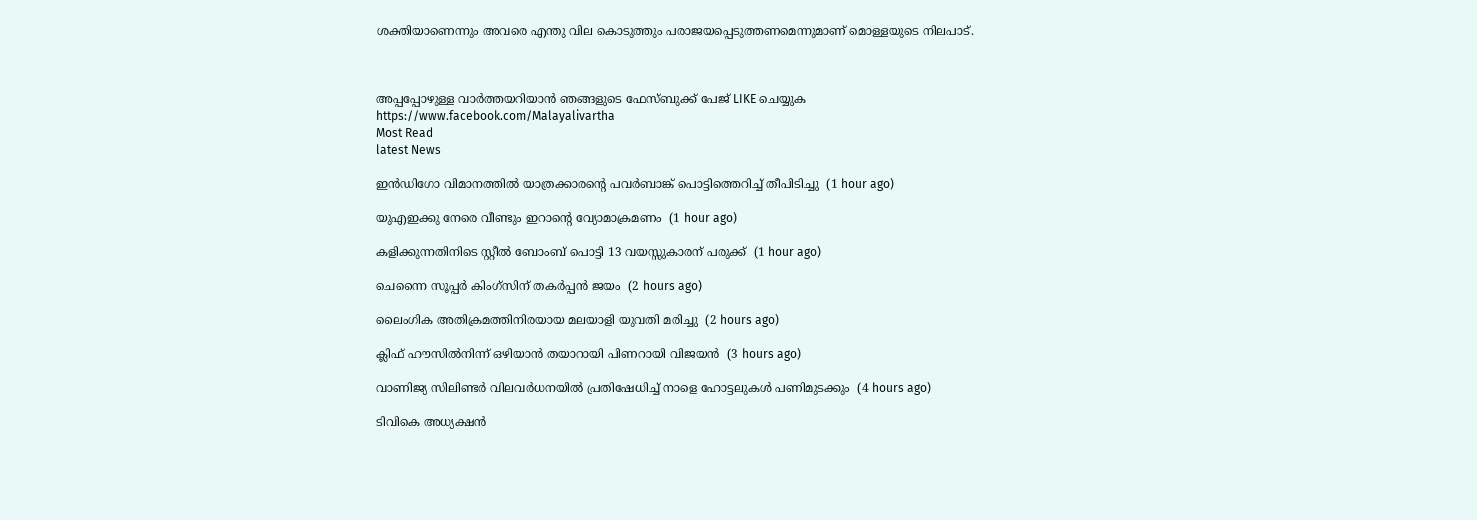ശക്തിയാണെന്നും അവരെ എന്തു വില കൊടുത്തും പരാജയപ്പെടുത്തണമെന്നുമാണ് മൊള്ളയുടെ നിലപാട്.



അപ്പപ്പോഴുള്ള വാര്‍ത്തയറിയാന്‍ ഞങ്ങളുടെ ഫേസ്‌ബുക്ക്‌ പേജ് LIKE ചെയ്യുക
https://www.facebook.com/Malayalivartha
Most Read
latest News

ഇന്‍ഡിഗോ വിമാനത്തില്‍ യാത്രക്കാരന്റെ പവര്‍ബാങ്ക് പൊട്ടിത്തെറിച്ച് തീപിടിച്ചു  (1 hour ago)

യുഎഇക്കു നേരെ വീണ്ടും ഇറാന്റെ വ്യോമാക്രമണം  (1 hour ago)

കളിക്കുന്നതിനിടെ സ്റ്റീല്‍ ബോംബ് പൊട്ടി 13 വയസ്സുകാരന് പരുക്ക്  (1 hour ago)

ചെന്നൈ സൂപ്പര്‍ കിംഗ്‌സിന് തകര്‍പ്പന്‍ ജയം  (2 hours ago)

ലൈംഗിക അതിക്രമത്തിനിരയായ മലയാളി യുവതി മരിച്ചു  (2 hours ago)

ക്ലിഫ് ഹൗസില്‍നിന്ന് ഒഴിയാന്‍ തയാറായി പിണറായി വിജയന്‍  (3 hours ago)

വാണിജ്യ സിലിണ്ടര്‍ വിലവര്‍ധനയില്‍ പ്രതിഷേധിച്ച് നാളെ ഹോട്ടലുകള്‍ പണിമുടക്കും  (4 hours ago)

ടിവികെ അധ്യക്ഷന്‍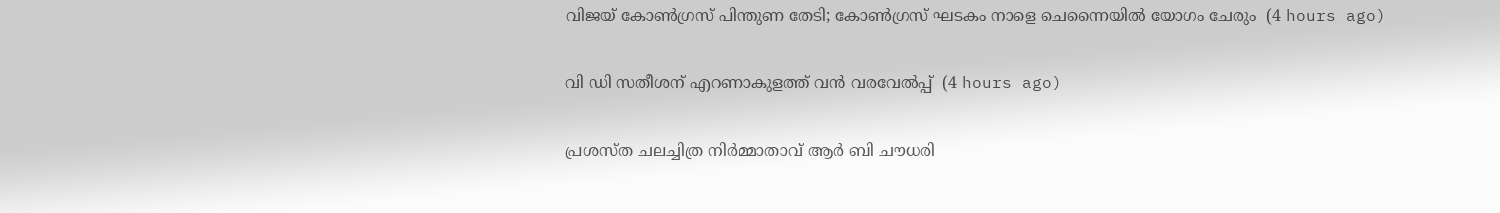വിജയ് കോണ്‍ഗ്രസ് പിന്തുണ തേടി; കോണ്‍ഗ്രസ് ഘടകം നാളെ ചെന്നൈയില്‍ യോഗം ചേരും  (4 hours ago)

വി ഡി സതീശന് എറണാകുളത്ത് വന്‍ വരവേല്‍പ്പ്  (4 hours ago)

പ്രശസ്ത ചലച്ചിത്ര നിര്‍മ്മാതാവ് ആര്‍ ബി ചൗധരി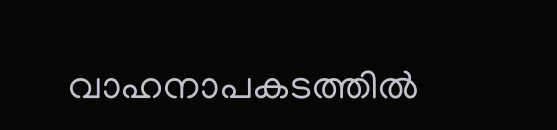വാഹനാപകടത്തില്‍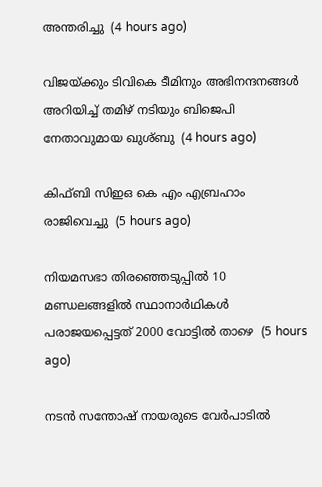അന്തരിച്ചു  (4 hours ago)

വിജയ്ക്കും ടിവികെ ടീമിനും അഭിനന്ദനങ്ങള്‍ അറിയിച്ച് തമിഴ് നടിയും ബിജെപി നേതാവുമായ ഖുശ്ബു  (4 hours ago)

കിഫ്ബി സിഇഒ കെ എം എബ്രഹാം രാജിവെച്ചു  (5 hours ago)

നിയമസഭാ തിരഞ്ഞെടുപ്പില്‍ 10 മണ്ഡലങ്ങളില്‍ സ്ഥാനാര്‍ഥികള്‍ പരാജയപ്പെട്ടത് 2000 വോട്ടില്‍ താഴെ  (5 hours ago)

നടന്‍ സന്തോഷ് നായരുടെ വേര്‍പാടില്‍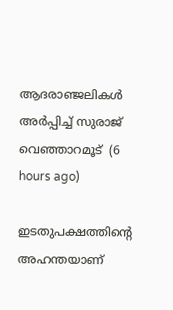ആദരാഞ്ജലികള്‍ അര്‍പ്പിച്ച് സുരാജ് വെഞ്ഞാറമൂട്  (6 hours ago)

ഇടതുപക്ഷത്തിന്റെ അഹന്തയാണ്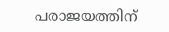പരാജയത്തിന്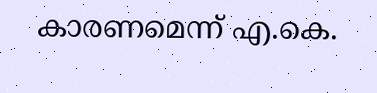കാരണമെന്ന് എ.കെ.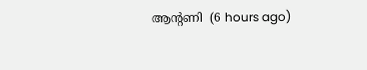ആന്റണി  (6 hours ago)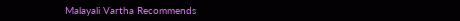Malayali Vartha Recommends